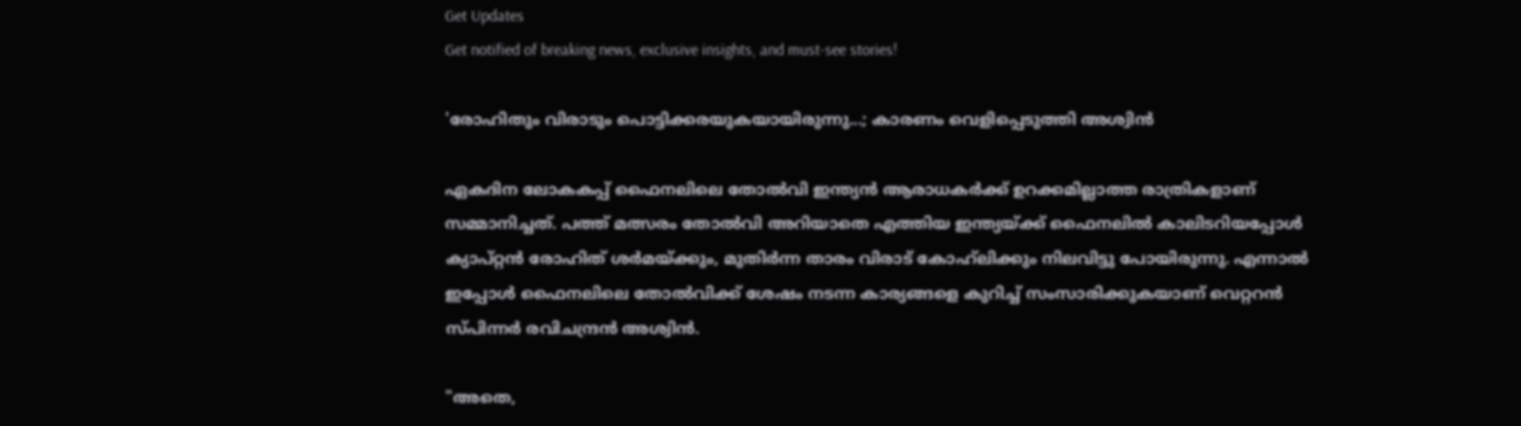Get Updates
Get notified of breaking news, exclusive insights, and must-see stories!

'രോഹിതും വിരാടും പൊട്ടിക്കരയുകയായിരുന്നു...; കാരണം വെളിപ്പെടുത്തി അശ്വിൻ

ഏകദിന ലോകകപ്പ് ഫൈനലിലെ തോൽവി ഇന്ത്യൻ ആരാധകർക്ക് ഉറക്കമില്ലാത്ത രാത്രികളാണ് സമ്മാനിച്ചത്. പത്ത് മത്സരം തോൽവി അറിയാതെ എത്തിയ ഇന്ത്യയ്ക്ക് ഫൈനലിൽ കാലിടറിയപ്പോൾ ക്യാപ്റ്റൻ രോഹിത് ശർമയ്ക്കും, മുതിർന്ന താരം വിരാട് കോഹ്‌ലിക്കും നിലവിട്ടു പോയിരുന്നു. എന്നാൽ ഇപ്പോൾ ഫൈനലിലെ തോൽവിക്ക് ശേഷം നടന്ന കാര്യങ്ങളെ കുറിച്ച് സംസാരിക്കുകയാണ് വെറ്ററൻ സ്‌പിന്നർ രവിചന്ദ്രൻ അശ്വിൻ.

"അതെ,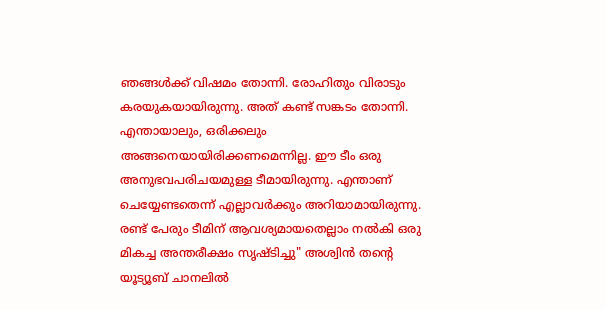ഞങ്ങൾക്ക് വിഷമം തോന്നി. രോഹിതും വിരാടും കരയുകയായിരുന്നു. അത് കണ്ട് സങ്കടം തോന്നി. എന്തായാലും, ഒരിക്കലും അങ്ങനെയായിരിക്കണമെന്നില്ല. ഈ ടീം ഒരു അനുഭവപരിചയമുള്ള ടീമായിരുന്നു. എന്താണ് ചെയ്യേണ്ടതെന്ന് എല്ലാവർക്കും അറിയാമായിരുന്നു. രണ്ട് പേരും ടീമിന് ആവശ്യമായതെല്ലാം നൽകി ഒരു മികച്ച അന്തരീക്ഷം സൃഷ്‌ടിച്ചു" അശ്വിൻ തന്റെ യൂട്യൂബ് ചാനലിൽ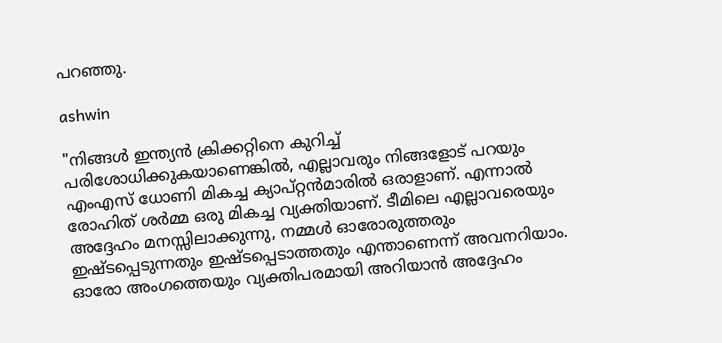പറഞ്ഞു.

ashwin

"നിങ്ങൾ ഇന്ത്യൻ ക്രിക്കറ്റിനെ കുറിച്ച് പരിശോധിക്കുകയാണെങ്കിൽ, എല്ലാവരും നിങ്ങളോട് പറയും എംഎസ് ധോണി മികച്ച ക്യാപ്റ്റൻമാരിൽ ഒരാളാണ്. എന്നാൽ രോഹിത് ശർമ്മ ഒരു മികച്ച വ്യക്തിയാണ്. ടീമിലെ എല്ലാവരെയും അദ്ദേഹം മനസ്സിലാക്കുന്നു, നമ്മൾ ഓരോരുത്തരും ഇഷ്‌ടപ്പെടുന്നതും ഇഷ്‌ടപ്പെടാത്തതും എന്താണെന്ന് അവനറിയാം. ഓരോ അംഗത്തെയും വ്യക്തിപരമായി അറിയാൻ അദ്ദേഹം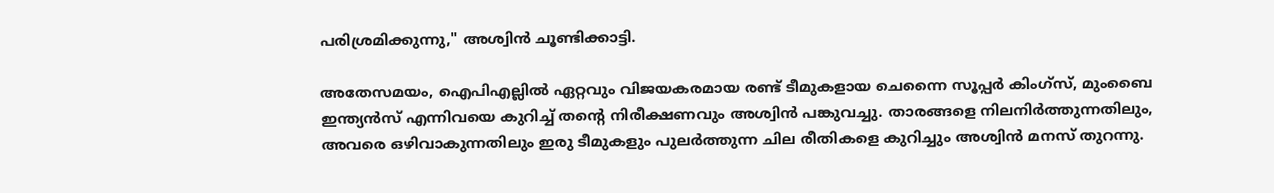പരിശ്രമിക്കുന്നു," അശ്വിൻ ചൂണ്ടിക്കാട്ടി.

അതേസമയം, ഐപിഎല്ലിൽ ഏറ്റവും വിജയകരമായ രണ്ട് ടീമുകളായ ചെന്നൈ സൂപ്പർ കിംഗ്‌സ്, മുംബൈ ഇന്ത്യൻസ് എന്നിവയെ കുറിച്ച് തന്റെ നിരീക്ഷണവും അശ്വിൻ പങ്കുവച്ചു. താരങ്ങളെ നിലനിർത്തുന്നതിലും, അവരെ ഒഴിവാകുന്നതിലും ഇരു ടീമുകളും പുലർത്തുന്ന ചില രീതികളെ കുറിച്ചും അശ്വിൻ മനസ് തുറന്നു.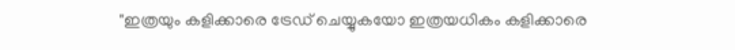"ഇത്രയും കളിക്കാരെ ട്രേഡ് ചെയ്യുകയോ ഇത്രയധികം കളിക്കാരെ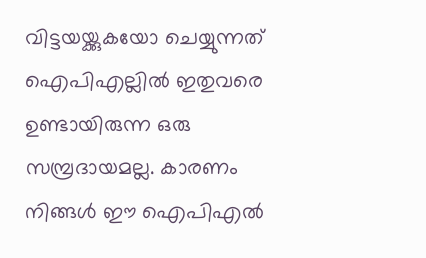വിട്ടയയ്ക്കുകയോ ചെയ്യുന്നത് ഐപിഎല്ലിൽ ഇതുവരെ ഉണ്ടായിരുന്ന ഒരു സമ്പ്രദായമല്ല. കാരണം നിങ്ങൾ ഈ ഐപിഎൽ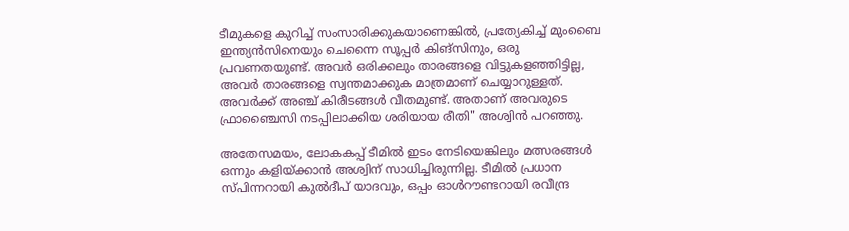ടീമുകളെ കുറിച്ച് സംസാരിക്കുകയാണെങ്കിൽ, പ്രത്യേകിച്ച് മുംബൈ ഇന്ത്യൻസിനെയും ചെന്നൈ സൂപ്പർ കിങ്‌സിനും, ഒരു പ്രവണതയുണ്ട്. അവർ ഒരിക്കലും താരങ്ങളെ വിട്ടുകളഞ്ഞിട്ടില്ല, അവർ താരങ്ങളെ സ്വന്തമാക്കുക മാത്രമാണ് ചെയ്യാറുള്ളത്. അവർക്ക് അഞ്ച് കിരീടങ്ങൾ വീതമുണ്ട്. അതാണ് അവരുടെ ഫ്രാഞ്ചൈസി നടപ്പിലാക്കിയ ശരിയായ രീതി" അശ്വിൻ പറഞ്ഞു.

അതേസമയം, ലോകകപ്പ് ടീമിൽ ഇടം നേടിയെങ്കിലും മത്സരങ്ങൾ ഒന്നും കളിയ്ക്കാൻ അശ്വിന് സാധിച്ചിരുന്നില്ല. ടീമിൽ പ്രധാന സ്‌പിന്നറായി കുൽദീപ് യാദവും, ഒപ്പം ഓൾറൗണ്ടറായി രവീന്ദ്ര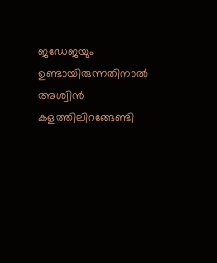ജഡേജയും ഉണ്ടായിരുന്നതിനാൽ അശ്വിൻ കളത്തിലിറങ്ങേണ്ടി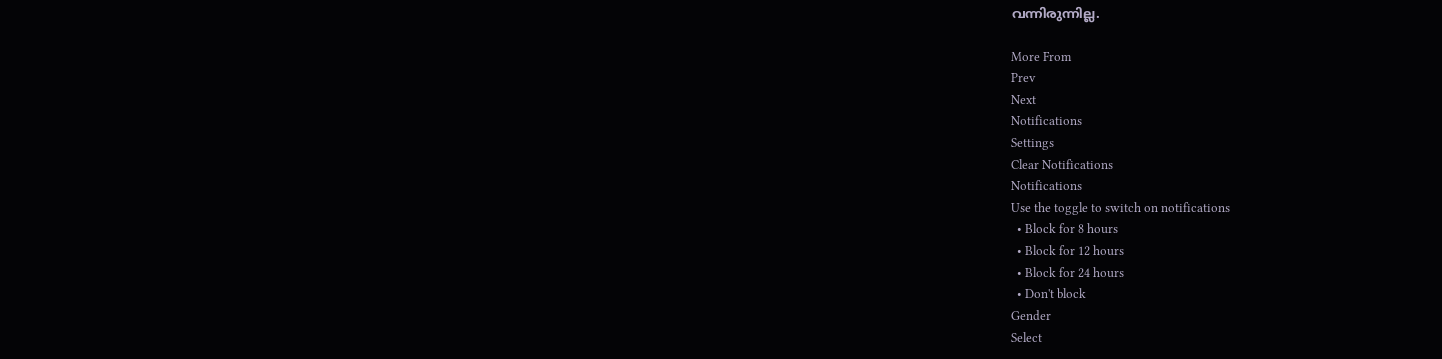വന്നിരുന്നില്ല.

More From
Prev
Next
Notifications
Settings
Clear Notifications
Notifications
Use the toggle to switch on notifications
  • Block for 8 hours
  • Block for 12 hours
  • Block for 24 hours
  • Don't block
Gender
Select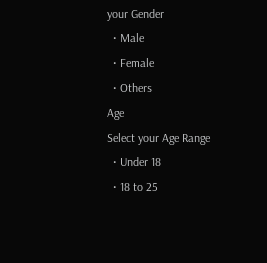your Gender
  • Male
  • Female
  • Others
Age
Select your Age Range
  • Under 18
  • 18 to 25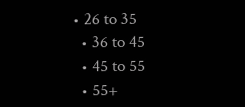• 26 to 35
  • 36 to 45
  • 45 to 55
  • 55+